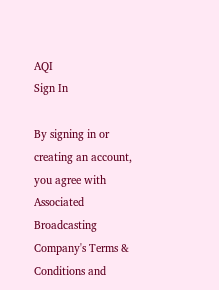AQI
Sign In

By signing in or creating an account, you agree with Associated Broadcasting Company's Terms & Conditions and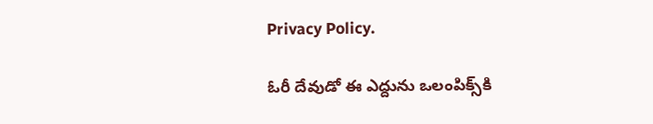Privacy Policy.

ఓరీ దేవుడో ఈ ఎద్దును ఒలంపిక్స్‌కి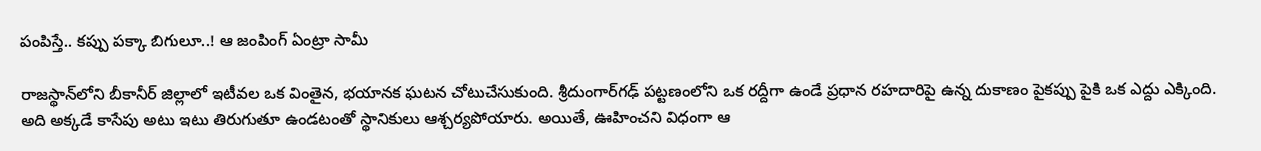పంపిస్తే.. కప్పు పక్కా బిగులూ..! ఆ జంపింగ్‌ ఏంట్రా సామీ

రాజస్థాన్‌లోని బీకానీర్ జిల్లాలో ఇటీవల ఒక వింతైన, భయానక ఘటన చోటుచేసుకుంది. శ్రీదుంగార్‌గఢ్ పట్టణంలోని ఒక రద్దీగా ఉండే ప్రధాన రహదారిపై ఉన్న దుకాణం పైకప్పు పైకి ఒక ఎద్దు ఎక్కింది. అది అక్కడే కాసేపు అటు ఇటు తిరుగుతూ ఉండటంతో స్థానికులు ఆశ్చర్యపోయారు. అయితే, ఊహించని విధంగా ఆ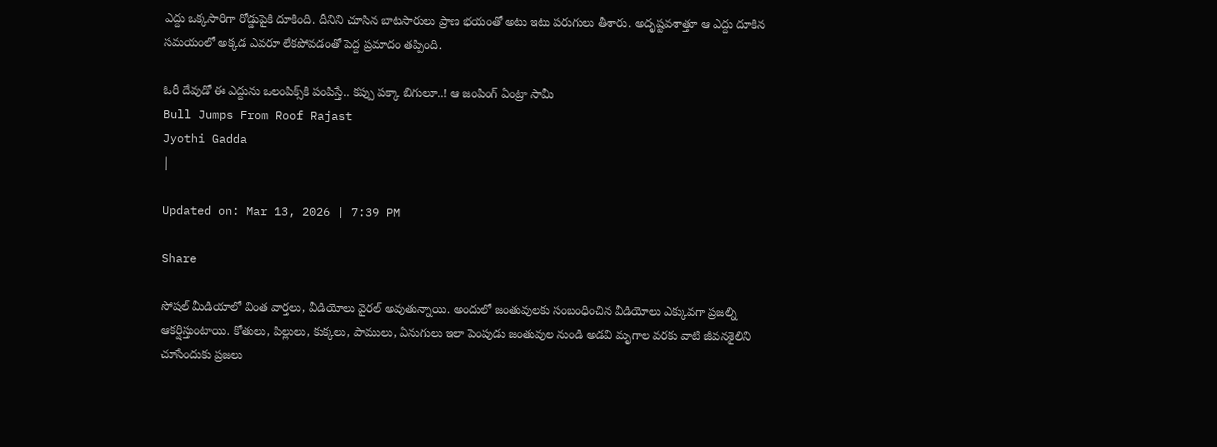ఎద్దు ఒక్కసారిగా రోడ్డుపైకి దూకింది. దీనిని చూసిన బాటసారులు ప్రాణ భయంతో అటు ఇటు పరుగులు తీశారు. అదృష్టవశాత్తూ ఆ ఎద్దు దూకిన సమయంలో అక్కడ ఎవరూ లేకపోవడంతో పెద్ద ప్రమాదం తప్పింది.

ఓరీ దేవుడో ఈ ఎద్దును ఒలంపిక్స్‌కి పంపిస్తే.. కప్పు పక్కా బిగులూ..! ఆ జంపింగ్‌ ఏంట్రా సామీ
Bull Jumps From Roof Rajast
Jyothi Gadda
|

Updated on: Mar 13, 2026 | 7:39 PM

Share

సోషల్ మీడియాలో వింత వార్తలు, వీడియోలు వైరల్‌ అవుతున్నాయి. అందులో జంతువులకు సంబంధించిన వీడియోలు ఎక్కువగా ప్రజల్ని ఆకర్షిస్తుంటాయి. కోతులు, పిల్లులు, కుక్కలు, పాములు, ఏనుగులు ఇలా పెంపుడు జంతువుల నుండి అడవి మృగాల వరకు వాటి జీవనశైలిని చూసేందుకు ప్రజలు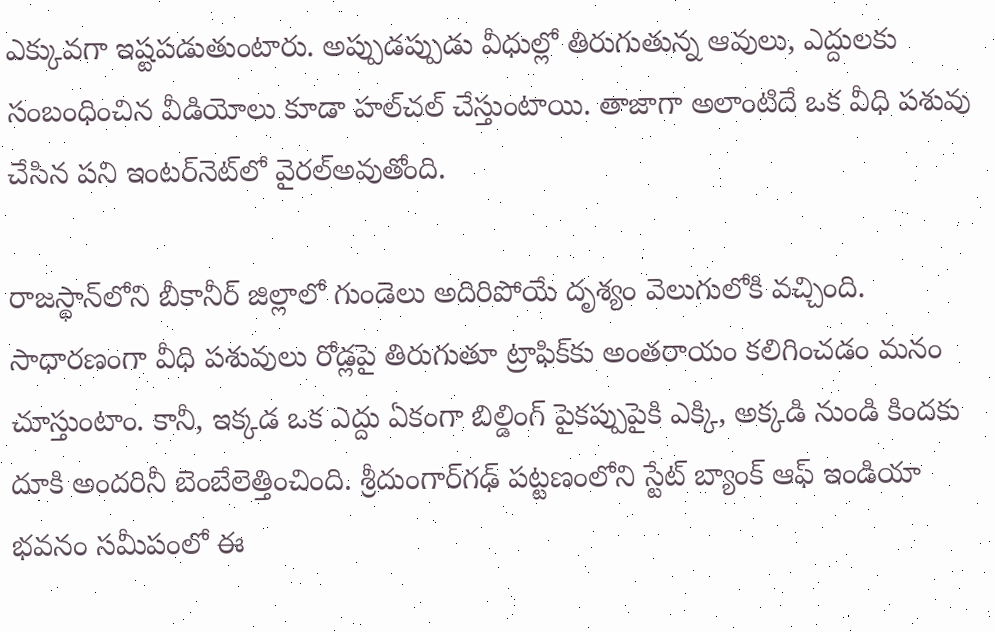ఎక్కువగా ఇష్టపడుతుంటారు. అప్పుడప్పుడు వీధుల్లో తిరుగుతున్న ఆవులు, ఎద్దులకు సంబంధించిన వీడియోలు కూడా హల్‌చల్‌ చేస్తుంటాయి. తాజాగా అలాంటిదే ఒక వీధి పశువు చేసిన పని ఇంటర్‌నెట్‌లో వైరల్‌అవుతోంది.

రాజస్థాన్‌లోని బీకానీర్ జిల్లాలో గుండెలు అదిరిపోయే దృశ్యం వెలుగులోకి వచ్చింది. సాధారణంగా వీధి పశువులు రోడ్లపై తిరుగుతూ ట్రాఫిక్‌కు అంతరాయం కలిగించడం మనం చూస్తుంటాం. కానీ, ఇక్కడ ఒక ఎద్దు ఏకంగా బిల్డింగ్ పైకప్పుపైకి ఎక్కి, అక్కడి నుండి కిందకు దూకి అందరినీ బెంబేలెత్తించింది. శ్రీదుంగార్‌గఢ్ పట్టణంలోని స్టేట్ బ్యాంక్ ఆఫ్ ఇండియా భవనం సమీపంలో ఈ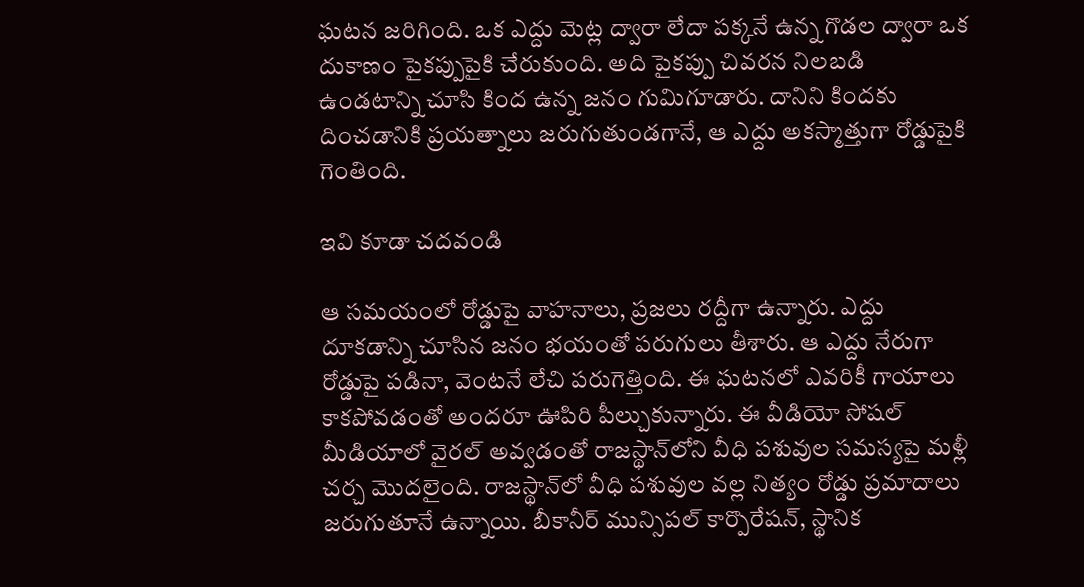ఘటన జరిగింది. ఒక ఎద్దు మెట్ల ద్వారా లేదా పక్కనే ఉన్న గొడల ద్వారా ఒక దుకాణం పైకప్పుపైకి చేరుకుంది. అది పైకప్పు చివరన నిలబడి ఉండటాన్ని చూసి కింద ఉన్న జనం గుమిగూడారు. దానిని కిందకు దించడానికి ప్రయత్నాలు జరుగుతుండగానే, ఆ ఎద్దు అకస్మాత్తుగా రోడ్డుపైకి గెంతింది.

ఇవి కూడా చదవండి

ఆ సమయంలో రోడ్డుపై వాహనాలు, ప్రజలు రద్దీగా ఉన్నారు. ఎద్దు దూకడాన్ని చూసిన జనం భయంతో పరుగులు తీశారు. ఆ ఎద్దు నేరుగా రోడ్డుపై పడినా, వెంటనే లేచి పరుగెత్తింది. ఈ ఘటనలో ఎవరికీ గాయాలు కాకపోవడంతో అందరూ ఊపిరి పీల్చుకున్నారు. ఈ వీడియో సోషల్ మీడియాలో వైరల్ అవ్వడంతో రాజస్థాన్‌లోని వీధి పశువుల సమస్యపై మళ్లీ చర్చ మొదలైంది. రాజస్థాన్‌లో వీధి పశువుల వల్ల నిత్యం రోడ్డు ప్రమాదాలు జరుగుతూనే ఉన్నాయి. బీకానీర్ మున్సిపల్ కార్పొరేషన్, స్థానిక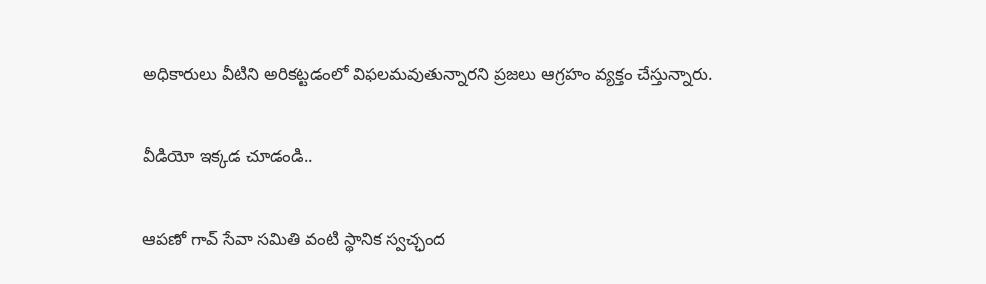అధికారులు వీటిని అరికట్టడంలో విఫలమవుతున్నారని ప్రజలు ఆగ్రహం వ్యక్తం చేస్తున్నారు.

వీడియో ఇక్కడ చూడండి..

ఆపణో గావ్ సేవా సమితి వంటి స్థానిక స్వచ్ఛంద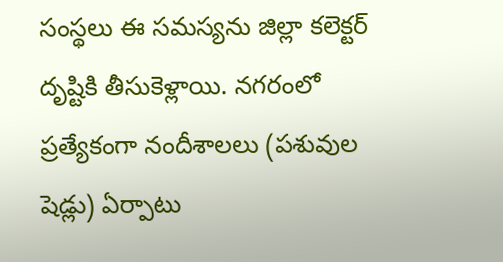సంస్థలు ఈ సమస్యను జిల్లా కలెక్టర్ దృష్టికి తీసుకెళ్లాయి. నగరంలో ప్రత్యేకంగా నందీశాలలు (పశువుల షెడ్లు) ఏర్పాటు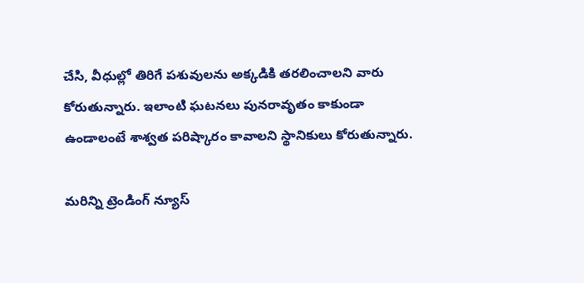చేసి, వీధుల్లో తిరిగే పశువులను అక్కడికి తరలించాలని వారు కోరుతున్నారు. ఇలాంటి ఘటనలు పునరావృతం కాకుండా ఉండాలంటే శాశ్వత పరిష్కారం కావాలని స్థానికులు కోరుతున్నారు.

మరిన్ని ట్రెండింగ్ న్యూస్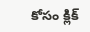కోసం క్లిక్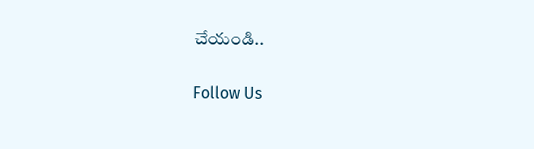చేయండి..

Follow Us